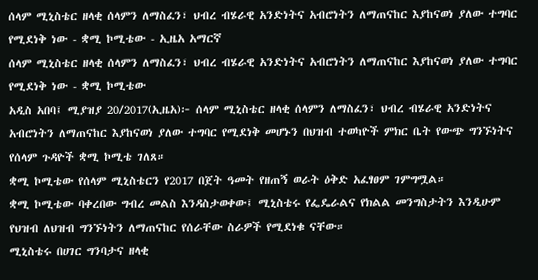ሰላም ሚኒስቴር ዘላቂ ሰላምን ለማስፈን፣ ህብረ ብሄራዊ አንድነትና አብሮነትን ለማጠናከር እያከናወነ ያለው ተግባር የሚደነቅ ነው - ቋሚ ኮሚቴው - ኢዜአ አማርኛ
ሰላም ሚኒስቴር ዘላቂ ሰላምን ለማስፈን፣ ህብረ ብሄራዊ አንድነትና አብሮነትን ለማጠናከር እያከናወነ ያለው ተግባር የሚደነቅ ነው - ቋሚ ኮሚቴው
አዲስ አበባ፤ ሚያዝያ 20/2017(ኢዜአ)፦ ሰላም ሚኒስቴር ዘላቂ ሰላምን ለማስፈን፣ ህብረ ብሄራዊ አንድነትና አብሮነትን ለማጠናከር እያከናወነ ያለው ተግባር የሚደነቅ መሆኑን በህዝብ ተወካዮች ምክር ቤት የውጭ ግንኙነትና የሰላም ጉዳዮች ቋሚ ኮሚቴ ገለጸ።
ቋሚ ኮሚቴው የሰላም ሚኒስቴርን የ2017 በጀት ዓመት የዘጠኝ ወራት ዕቅድ አፈፃፀም ገምግሟል።
ቋሚ ኮሚቴው ባቀረበው ግብረ መልስ እንዳስታወቀው፤ ሚኒስቴሩ የፌዴራልና የክልል መንግስታትን እንዲሁም የህዝብ ለህዝብ ግንኙነትን ለማጠናከር የሰራቸው ስራዎች የሚደነቁ ናቸው።
ሚኒስቴሩ በሀገር ግንባታና ዘላቂ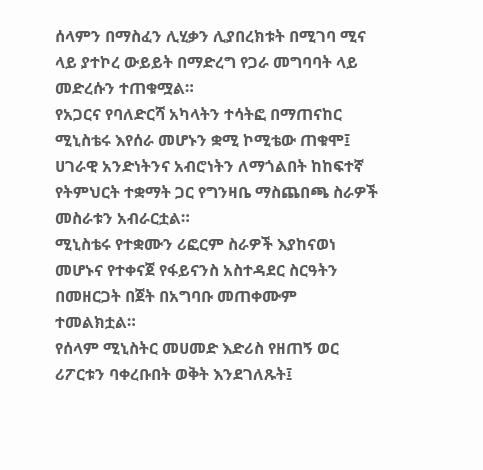ሰላምን በማስፈን ሊሂቃን ሊያበረክቱት በሚገባ ሚና ላይ ያተኮረ ውይይት በማድረግ የጋራ መግባባት ላይ መድረሱን ተጠቁሟል።
የአጋርና የባለድርሻ አካላትን ተሳትፎ በማጠናከር ሚኒስቴሩ እየሰራ መሆኑን ቋሚ ኮሚቴው ጠቁሞ፤ ሀገራዊ አንድነትንና አብሮነትን ለማጎልበት ከከፍተኛ የትምህርት ተቋማት ጋር የግንዛቤ ማስጨበጫ ስራዎች መስራቱን አብራርቷል።
ሚኒስቴሩ የተቋሙን ሪፎርም ስራዎች እያከናወነ መሆኑና የተቀናጀ የፋይናንስ አስተዳደር ስርዓትን በመዘርጋት በጀት በአግባቡ መጠቀሙም ተመልክቷል።
የሰላም ሚኒስትር መሀመድ እድሪስ የዘጠኝ ወር ሪፖርቱን ባቀረቡበት ወቅት እንደገለጹት፤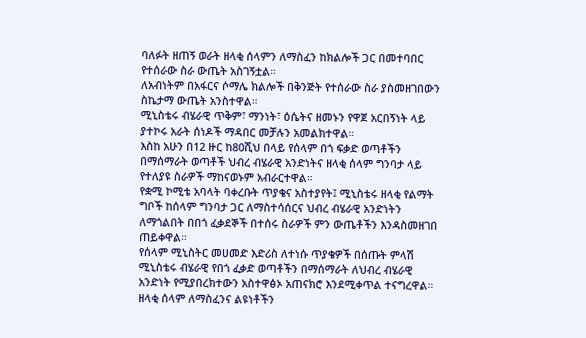ባለፉት ዘጠኝ ወራት ዘላቂ ሰላምን ለማስፈን ከክልሎች ጋር በመተባበር የተሰራው ስራ ውጤት አስገኝቷል።
ለአብነትም በአፋርና ሶማሌ ክልሎች በቅንጅት የተሰራው ስራ ያስመዘገበውን ስኬታማ ውጤት አንስተዋል።
ሚኒስቴሩ ብሄራዊ ጥቅም፣ ማንነት፣ ዕሴትና ዘመኑን የዋጀ አርበኝነት ላይ ያተኮሩ አራት ሰነዶች ማዳበር መቻሉን አመልክተዋል።
እስከ አሁን በ12 ዙር ከ80ሺህ በላይ የሰላም በጎ ፍቃድ ወጣቶችን በማሰማራት ወጣቶች ህብረ ብሄራዊ አንድነትና ዘላቂ ሰላም ግንባታ ላይ የተለያዩ ስራዎች ማከናወኑም አብራርተዋል።
የቋሚ ኮሚቴ አባላት ባቀረቡት ጥያቄና አስተያየት፤ ሚኒስቴሩ ዘላቂ የልማት ግቦች ከሰላም ግንባታ ጋር ለማስተሳሰርና ህብረ ብሄራዊ አንድነትን ለማጎልበት በበጎ ፈቃደኞች በተሰሩ ስራዎች ምን ውጤቶችን እንዳስመዘገበ ጠይቀዋል።
የሰላም ሚኒስትር መሀመድ እድሪስ ለተነሱ ጥያቄዎች በሰጡት ምላሽ ሚኒስቴሩ ብሄራዊ የበጎ ፈቃድ ወጣቶችን በማሰማራት ለህብረ ብሄራዊ አንድነት የሚያበረክተውን አስተዋፅኦ አጠናክሮ እንደሚቀጥል ተናግረዋል።
ዘላቂ ሰላም ለማስፈንና ልዩነቶችን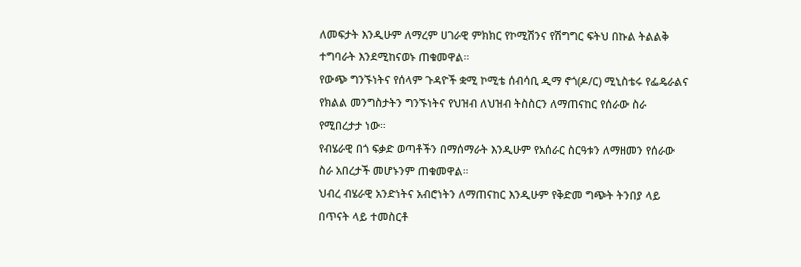ለመፍታት እንዲሁም ለማረም ሀገራዊ ምክክር የኮሚሽንና የሽግግር ፍትህ በኩል ትልልቅ ተግባራት እንደሚከናወኑ ጠቁመዋል።
የውጭ ግንኙነትና የሰላም ጉዳዮች ቋሚ ኮሚቴ ሰብሳቢ ዲማ ኖጎ(ዶ/ር) ሚኒስቴሩ የፌዴራልና የክልል መንግስታትን ግንኙነትና የህዝብ ለህዝብ ትስስርን ለማጠናከር የሰራው ስራ የሚበረታታ ነው።
የብሄራዊ በጎ ፍቃድ ወጣቶችን በማሰማራት እንዲሁም የአሰራር ስርዓቱን ለማዘመን የሰራው ስራ አበረታች መሆኑንም ጠቁመዋል።
ህብረ ብሄራዊ አንድነትና አብሮነትን ለማጠናከር እንዲሁም የቅድመ ግጭት ትንበያ ላይ በጥናት ላይ ተመስርቶ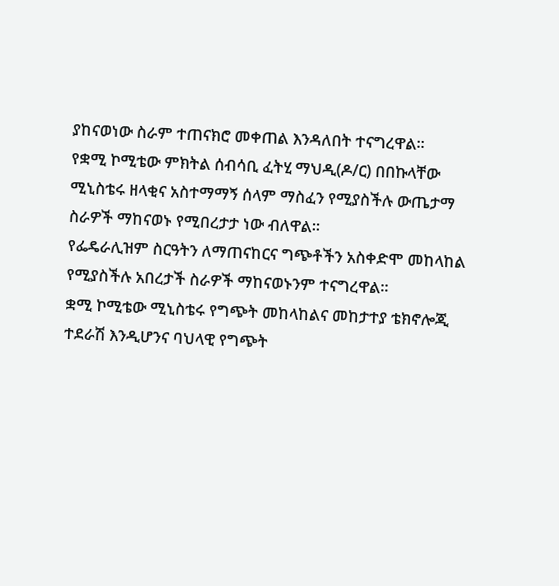ያከናወነው ስራም ተጠናክሮ መቀጠል እንዳለበት ተናግረዋል።
የቋሚ ኮሚቴው ምክትል ሰብሳቢ ፈትሂ ማህዲ(ዶ/ር) በበኩላቸው ሚኒስቴሩ ዘላቂና አስተማማኝ ሰላም ማስፈን የሚያስችሉ ውጤታማ ስራዎች ማከናወኑ የሚበረታታ ነው ብለዋል።
የፌዴራሊዝም ስርዓትን ለማጠናከርና ግጭቶችን አስቀድሞ መከላከል የሚያስችሉ አበረታች ስራዎች ማከናወኑንም ተናግረዋል።
ቋሚ ኮሚቴው ሚኒስቴሩ የግጭት መከላከልና መከታተያ ቴክኖሎጂ ተደራሽ እንዲሆንና ባህላዊ የግጭት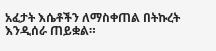አፈታት እሴቶችን ለማስቀጠል በትኩረት እንዲሰራ ጠይቋል።